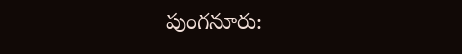పుంగనూరు: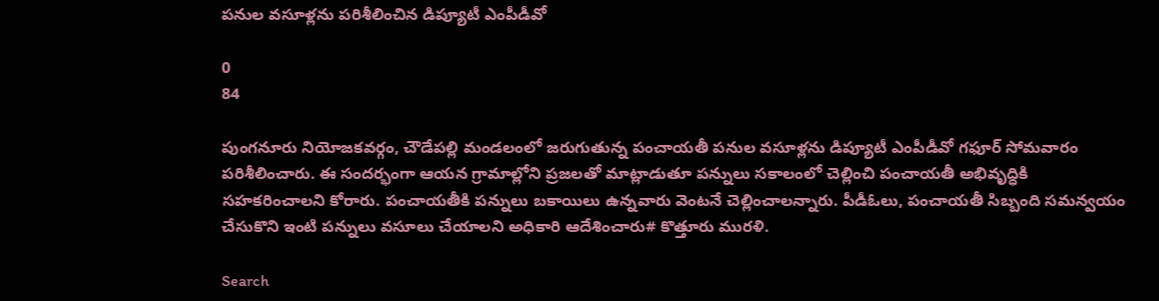పనుల వసూళ్లను పరిశీలించిన డిప్యూటీ ఎంపీడీవో

0
84

పుంగనూరు నియోజకవర్గం, చౌడేపల్లి మండలంలో జరుగుతున్న పంచాయతీ పనుల వసూళ్లను డిప్యూటీ ఎంపీడీవో గఫూర్ సోమవారం పరిశీలించారు. ఈ సందర్భంగా ఆయన గ్రామాల్లోని ప్రజలతో మాట్లాడుతూ పన్నులు సకాలంలో చెల్లించి పంచాయతీ అభివృద్ధికి సహకరించాలని కోరారు. పంచాయతీకి పన్నులు బకాయిలు ఉన్నవారు వెంటనే చెల్లించాలన్నారు. పీడీఓలు, పంచాయతీ సిబ్బంది సమన్వయం చేసుకొని ఇంటి పన్నులు వసూలు చేయాలని అధికారి ఆదేశించారు# కొత్తూరు మురళి.

Search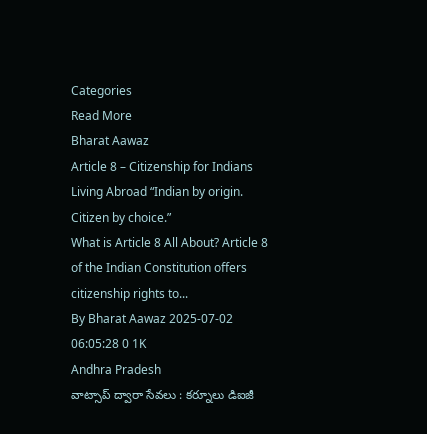Categories
Read More
Bharat Aawaz
Article 8 – Citizenship for Indians Living Abroad “Indian by origin. Citizen by choice.”
What is Article 8 All About? Article 8 of the Indian Constitution offers citizenship rights to...
By Bharat Aawaz 2025-07-02 06:05:28 0 1K
Andhra Pradesh
వాట్సాప్ ద్వారా సేవలు : కర్నూలు డిఐజీ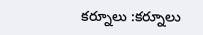కర్నూలు :కర్నూలు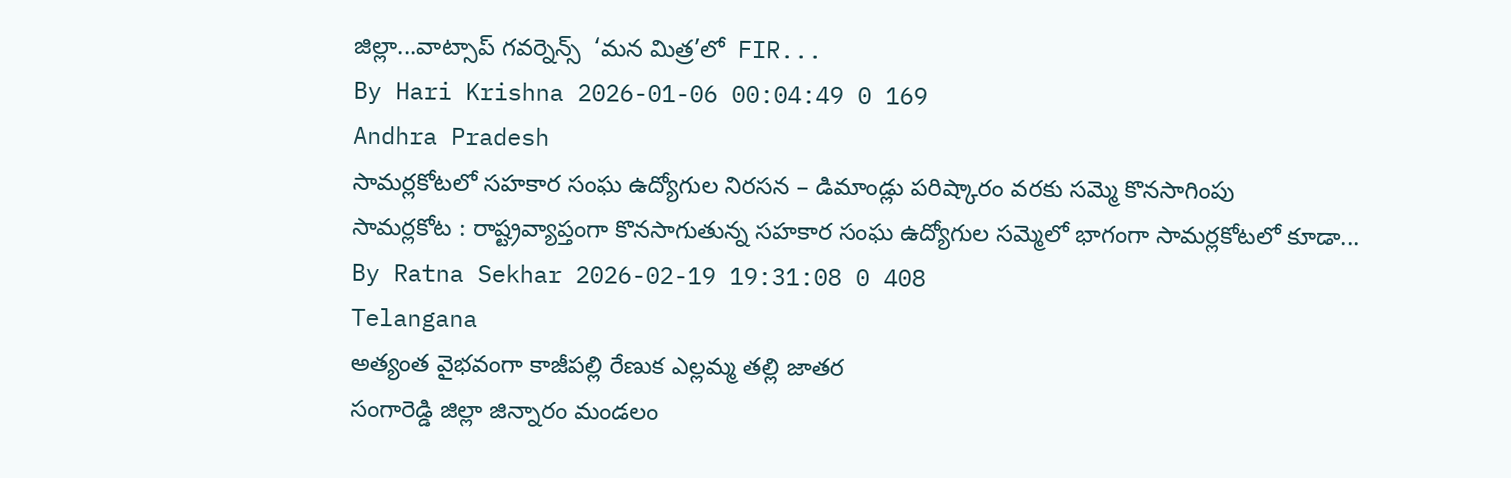జిల్లా...వాట్సాప్ గవర్నెన్స్  ‘మన మిత్ర’లో  FIR...
By Hari Krishna 2026-01-06 00:04:49 0 169
Andhra Pradesh
సామర్లకోటలో సహకార సంఘ ఉద్యోగుల నిరసన – డిమాండ్లు పరిష్కారం వరకు సమ్మె కొనసాగింపు
సామర్లకోట : రాష్ట్రవ్యాప్తంగా కొనసాగుతున్న సహకార సంఘ ఉద్యోగుల సమ్మెలో భాగంగా సామర్లకోటలో కూడా...
By Ratna Sekhar 2026-02-19 19:31:08 0 408
Telangana
అత్యంత వైభవంగా కాజీపల్లి రేణుక ఎల్లమ్మ తల్లి జాతర
సంగారెడ్డి జిల్లా జిన్నారం మండలం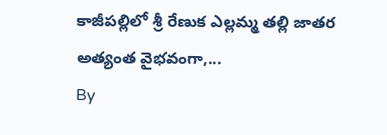కాజీపల్లిలో శ్రీ రేణుక ఎల్లమ్మ తల్లి జాతర అత్యంత వైభవంగా,...
By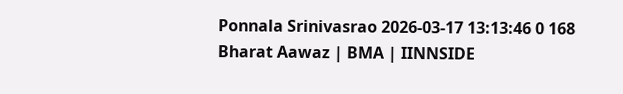Ponnala Srinivasrao 2026-03-17 13:13:46 0 168
Bharat Aawaz | BMA | IINNSIDE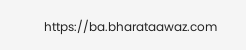https://ba.bharataawaz.com